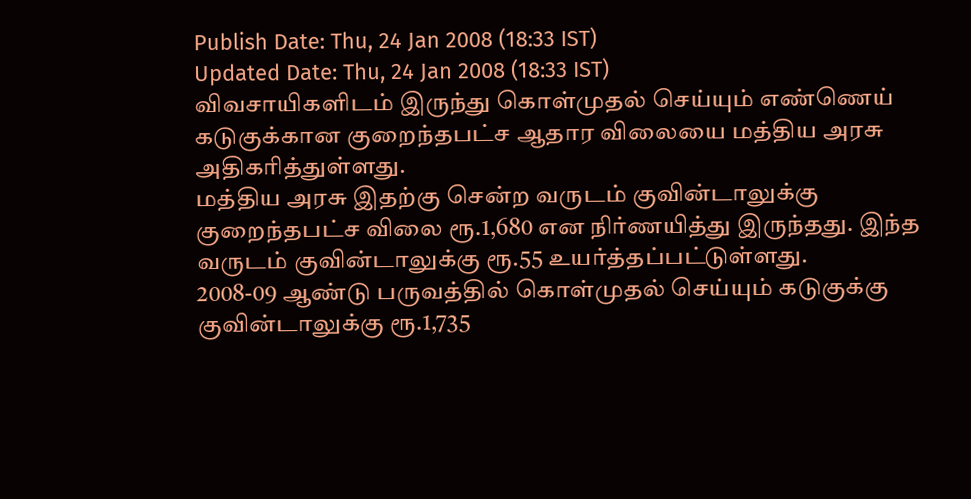Publish Date: Thu, 24 Jan 2008 (18:33 IST)
Updated Date: Thu, 24 Jan 2008 (18:33 IST)
விவசாயிகளிடம் இருந்து கொள்முதல் செய்யும் எண்ணெய் கடுகுக்கான குறைந்தபட்ச ஆதார விலையை மத்திய அரசு அதிகரித்துள்ளது.
மத்திய அரசு இதற்கு சென்ற வருடம் குவின்டாலுக்கு குறைந்தபட்ச விலை ரூ.1,680 என நிர்ணயித்து இருந்தது. இந்த வருடம் குவின்டாலுக்கு ரூ.55 உயர்த்தப்பட்டுள்ளது.
2008-09 ஆண்டு பருவத்தில் கொள்முதல் செய்யும் கடுகுக்கு குவின்டாலுக்கு ரூ.1,735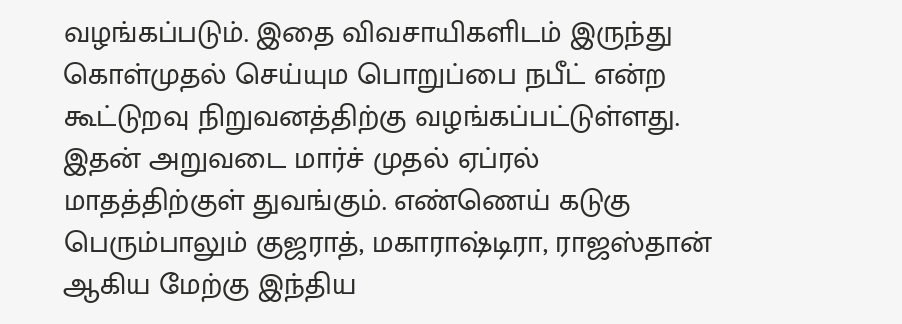வழங்கப்படும். இதை விவசாயிகளிடம் இருந்து கொள்முதல் செய்யும பொறுப்பை நபீட் என்ற கூட்டுறவு நிறுவனத்திற்கு வழங்கப்பட்டுள்ளது.
இதன் அறுவடை மார்ச் முதல் ஏப்ரல் மாதத்திற்குள் துவங்கும். எண்ணெய் கடுகு பெரும்பாலும் குஜராத், மகாராஷ்டிரா, ராஜஸ்தான் ஆகிய மேற்கு இந்திய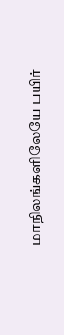மாநிலங்களிலேயே பயிர்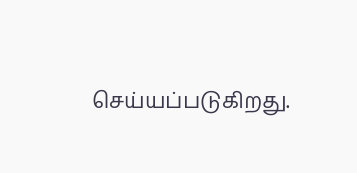செய்யப்படுகிறது.